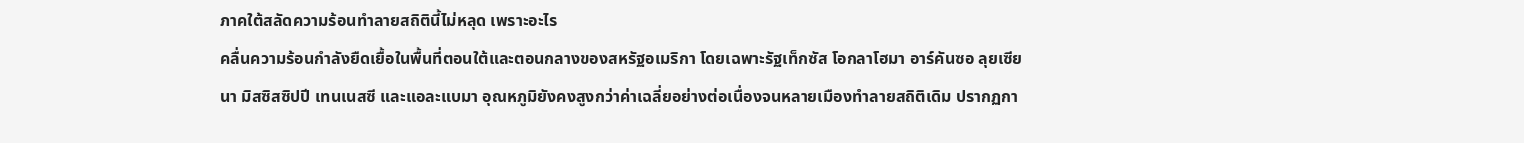ภาคใต้สลัดความร้อนทำลายสถิตินี้ไม่หลุด เพราะอะไร
คลื่นความร้อนกำลังยืดเยื้อในพื้นที่ตอนใต้และตอนกลางของสหรัฐอเมริกา โดยเฉพาะรัฐเท็กซัส โอกลาโฮมา อาร์คันซอ ลุยเซียนา มิสซิสซิปปี เทนเนสซี และแอละแบมา อุณหภูมิยังคงสูงกว่าค่าเฉลี่ยอย่างต่อเนื่องจนหลายเมืองทำลายสถิติเดิม ปรากฏกา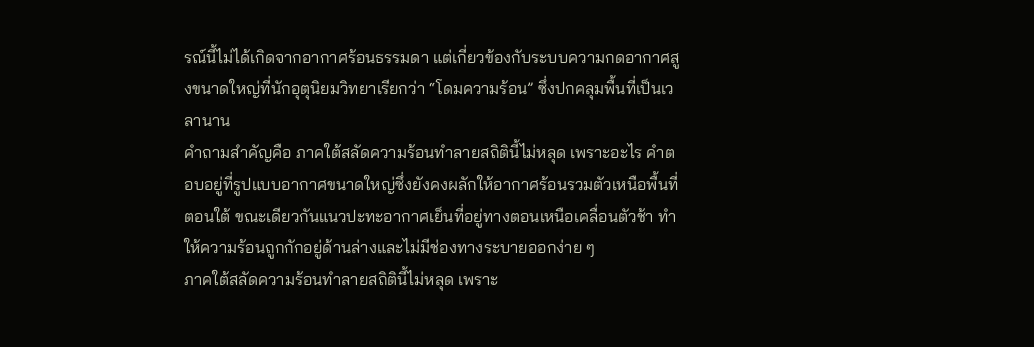รณ์นี้ไม่ได้เกิดจากอากาศร้อนธรรมดา แต่เกี่ยวข้องกับระบบความกดอากาศสูงขนาดใหญ่ที่นักอุตุนิยมวิทยาเรียกว่า “โดมความร้อน” ซึ่งปกคลุมพื้นที่เป็นเวลานาน
คำถามสำคัญคือ ภาคใต้สลัดความร้อนทำลายสถิตินี้ไม่หลุด เพราะอะไร คำตอบอยู่ที่รูปแบบอากาศขนาดใหญ่ซึ่งยังคงผลักให้อากาศร้อนรวมตัวเหนือพื้นที่ตอนใต้ ขณะเดียวกันแนวปะทะอากาศเย็นที่อยู่ทางตอนเหนือเคลื่อนตัวช้า ทำให้ความร้อนถูกกักอยู่ด้านล่างและไม่มีช่องทางระบายออกง่าย ๆ
ภาคใต้สลัดความร้อนทำลายสถิตินี้ไม่หลุด เพราะ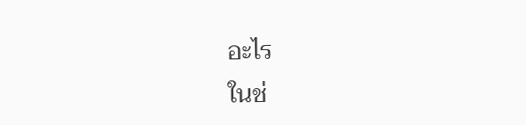อะไร
ในช่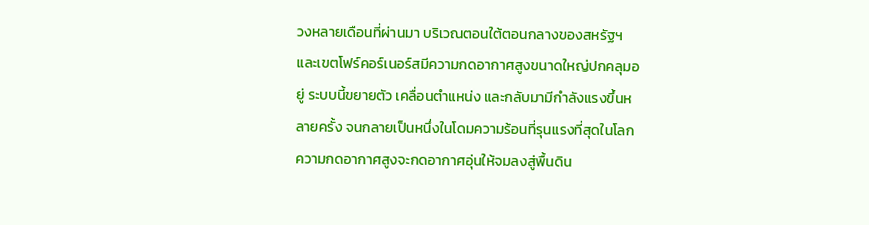วงหลายเดือนที่ผ่านมา บริเวณตอนใต้ตอนกลางของสหรัฐฯ และเขตโฟร์คอร์เนอร์สมีความกดอากาศสูงขนาดใหญ่ปกคลุมอยู่ ระบบนี้ขยายตัว เคลื่อนตำแหน่ง และกลับมามีกำลังแรงขึ้นหลายครั้ง จนกลายเป็นหนึ่งในโดมความร้อนที่รุนแรงที่สุดในโลก ความกดอากาศสูงจะกดอากาศอุ่นให้จมลงสู่พื้นดิน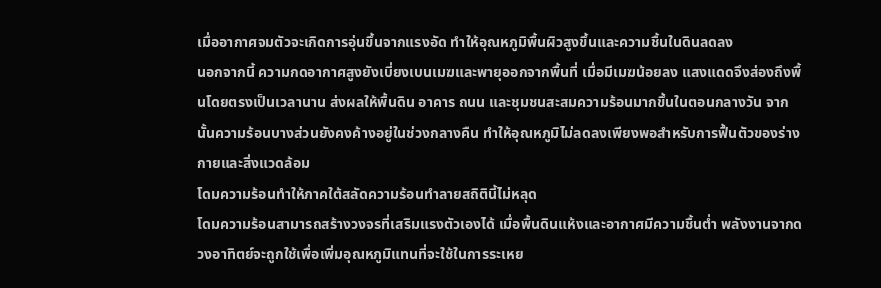เมื่ออากาศจมตัวจะเกิดการอุ่นขึ้นจากแรงอัด ทำให้อุณหภูมิพื้นผิวสูงขึ้นและความชื้นในดินลดลง
นอกจากนี้ ความกดอากาศสูงยังเบี่ยงเบนเมฆและพายุออกจากพื้นที่ เมื่อมีเมฆน้อยลง แสงแดดจึงส่องถึงพื้นโดยตรงเป็นเวลานาน ส่งผลให้พื้นดิน อาคาร ถนน และชุมชนสะสมความร้อนมากขึ้นในตอนกลางวัน จากนั้นความร้อนบางส่วนยังคงค้างอยู่ในช่วงกลางคืน ทำให้อุณหภูมิไม่ลดลงเพียงพอสำหรับการฟื้นตัวของร่างกายและสิ่งแวดล้อม
โดมความร้อนทำให้ภาคใต้สลัดความร้อนทำลายสถิตินี้ไม่หลุด
โดมความร้อนสามารถสร้างวงจรที่เสริมแรงตัวเองได้ เมื่อพื้นดินแห้งและอากาศมีความชื้นต่ำ พลังงานจากดวงอาทิตย์จะถูกใช้เพื่อเพิ่มอุณหภูมิแทนที่จะใช้ในการระเหย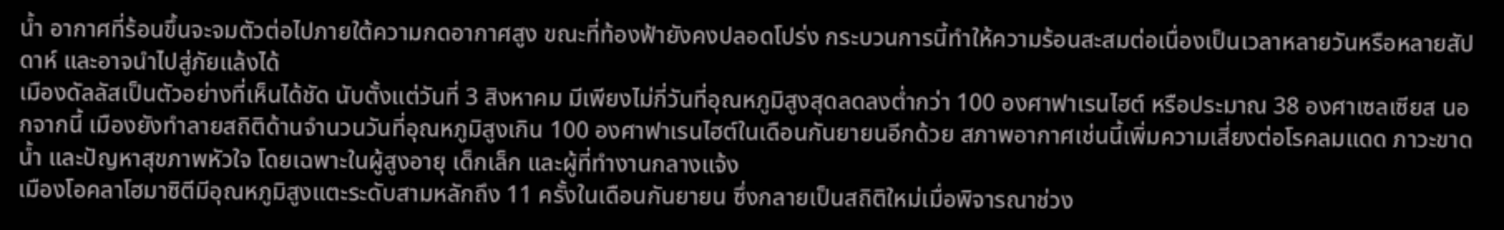น้ำ อากาศที่ร้อนขึ้นจะจมตัวต่อไปภายใต้ความกดอากาศสูง ขณะที่ท้องฟ้ายังคงปลอดโปร่ง กระบวนการนี้ทำให้ความร้อนสะสมต่อเนื่องเป็นเวลาหลายวันหรือหลายสัปดาห์ และอาจนำไปสู่ภัยแล้งได้
เมืองดัลลัสเป็นตัวอย่างที่เห็นได้ชัด นับตั้งแต่วันที่ 3 สิงหาคม มีเพียงไม่กี่วันที่อุณหภูมิสูงสุดลดลงต่ำกว่า 100 องศาฟาเรนไฮต์ หรือประมาณ 38 องศาเซลเซียส นอกจากนี้ เมืองยังทำลายสถิติด้านจำนวนวันที่อุณหภูมิสูงเกิน 100 องศาฟาเรนไฮต์ในเดือนกันยายนอีกด้วย สภาพอากาศเช่นนี้เพิ่มความเสี่ยงต่อโรคลมแดด ภาวะขาดน้ำ และปัญหาสุขภาพหัวใจ โดยเฉพาะในผู้สูงอายุ เด็กเล็ก และผู้ที่ทำงานกลางแจ้ง
เมืองโอคลาโฮมาซิตีมีอุณหภูมิสูงแตะระดับสามหลักถึง 11 ครั้งในเดือนกันยายน ซึ่งกลายเป็นสถิติใหม่เมื่อพิจารณาช่วง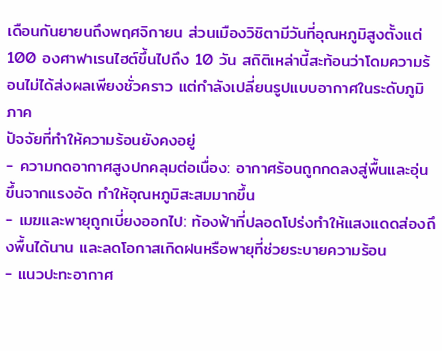เดือนกันยายนถึงพฤศจิกายน ส่วนเมืองวิชิตามีวันที่อุณหภูมิสูงตั้งแต่ 100 องศาฟาเรนไฮต์ขึ้นไปถึง 10 วัน สถิติเหล่านี้สะท้อนว่าโดมความร้อนไม่ได้ส่งผลเพียงชั่วคราว แต่กำลังเปลี่ยนรูปแบบอากาศในระดับภูมิภาค
ปัจจัยที่ทำให้ความร้อนยังคงอยู่
- ความกดอากาศสูงปกคลุมต่อเนื่อง: อากาศร้อนถูกกดลงสู่พื้นและอุ่นขึ้นจากแรงอัด ทำให้อุณหภูมิสะสมมากขึ้น
- เมฆและพายุถูกเบี่ยงออกไป: ท้องฟ้าที่ปลอดโปร่งทำให้แสงแดดส่องถึงพื้นได้นาน และลดโอกาสเกิดฝนหรือพายุที่ช่วยระบายความร้อน
- แนวปะทะอากาศ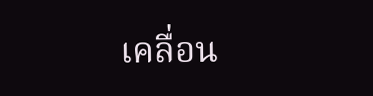เคลื่อน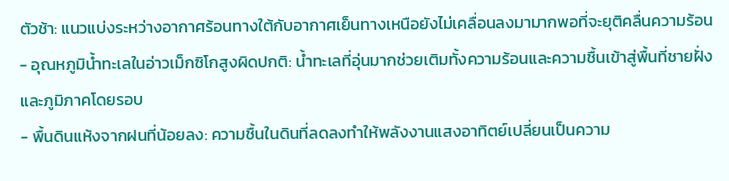ตัวช้า: แนวแบ่งระหว่างอากาศร้อนทางใต้กับอากาศเย็นทางเหนือยังไม่เคลื่อนลงมามากพอที่จะยุติคลื่นความร้อน
- อุณหภูมิน้ำทะเลในอ่าวเม็กซิโกสูงผิดปกติ: น้ำทะเลที่อุ่นมากช่วยเติมทั้งความร้อนและความชื้นเข้าสู่พื้นที่ชายฝั่งและภูมิภาคโดยรอบ
- พื้นดินแห้งจากฝนที่น้อยลง: ความชื้นในดินที่ลดลงทำให้พลังงานแสงอาทิตย์เปลี่ยนเป็นความ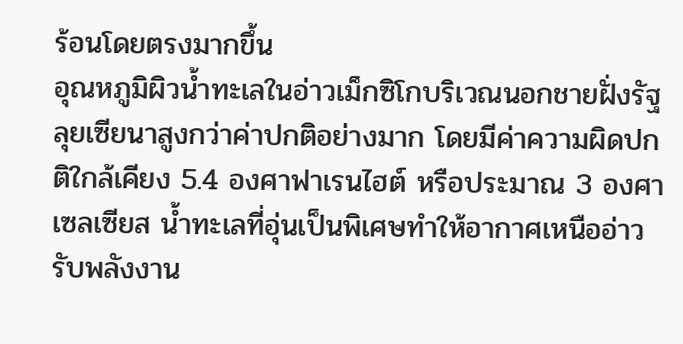ร้อนโดยตรงมากขึ้น
อุณหภูมิผิวน้ำทะเลในอ่าวเม็กซิโกบริเวณนอกชายฝั่งรัฐลุยเซียนาสูงกว่าค่าปกติอย่างมาก โดยมีค่าความผิดปกติใกล้เคียง 5.4 องศาฟาเรนไฮต์ หรือประมาณ 3 องศาเซลเซียส น้ำทะเลที่อุ่นเป็นพิเศษทำให้อากาศเหนืออ่าวรับพลังงาน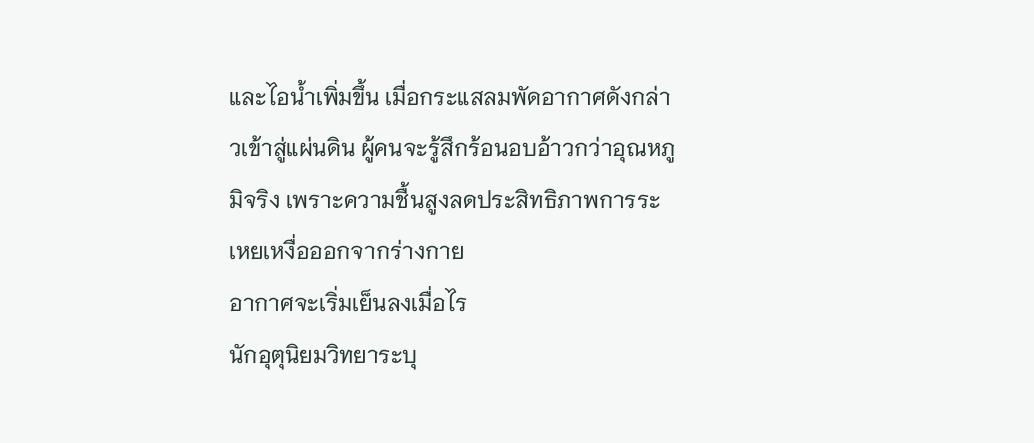และไอน้ำเพิ่มขึ้น เมื่อกระแสลมพัดอากาศดังกล่าวเข้าสู่แผ่นดิน ผู้คนจะรู้สึกร้อนอบอ้าวกว่าอุณหภูมิจริง เพราะความชื้นสูงลดประสิทธิภาพการระเหยเหงื่อออกจากร่างกาย
อากาศจะเริ่มเย็นลงเมื่อไร
นักอุตุนิยมวิทยาระบุ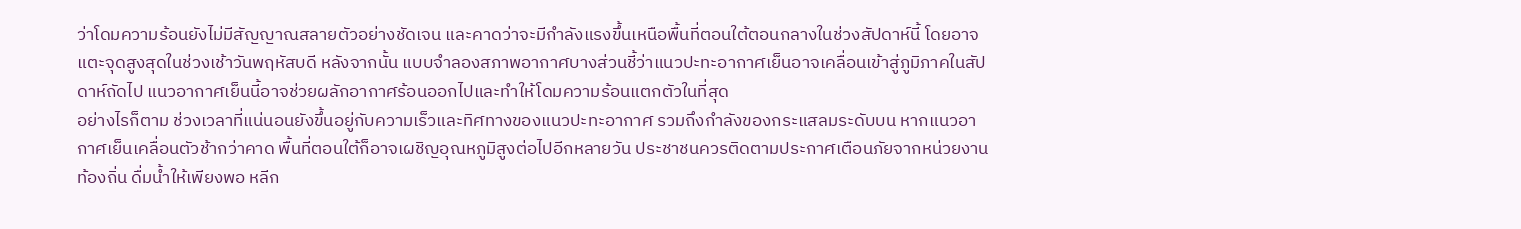ว่าโดมความร้อนยังไม่มีสัญญาณสลายตัวอย่างชัดเจน และคาดว่าจะมีกำลังแรงขึ้นเหนือพื้นที่ตอนใต้ตอนกลางในช่วงสัปดาห์นี้ โดยอาจแตะจุดสูงสุดในช่วงเช้าวันพฤหัสบดี หลังจากนั้น แบบจำลองสภาพอากาศบางส่วนชี้ว่าแนวปะทะอากาศเย็นอาจเคลื่อนเข้าสู่ภูมิภาคในสัปดาห์ถัดไป แนวอากาศเย็นนี้อาจช่วยผลักอากาศร้อนออกไปและทำให้โดมความร้อนแตกตัวในที่สุด
อย่างไรก็ตาม ช่วงเวลาที่แน่นอนยังขึ้นอยู่กับความเร็วและทิศทางของแนวปะทะอากาศ รวมถึงกำลังของกระแสลมระดับบน หากแนวอากาศเย็นเคลื่อนตัวช้ากว่าคาด พื้นที่ตอนใต้ก็อาจเผชิญอุณหภูมิสูงต่อไปอีกหลายวัน ประชาชนควรติดตามประกาศเตือนภัยจากหน่วยงานท้องถิ่น ดื่มน้ำให้เพียงพอ หลีก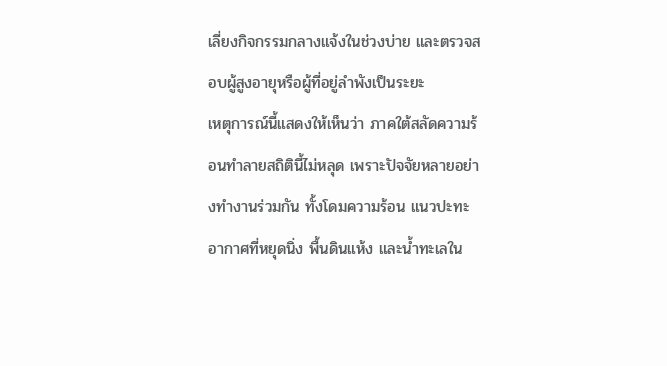เลี่ยงกิจกรรมกลางแจ้งในช่วงบ่าย และตรวจสอบผู้สูงอายุหรือผู้ที่อยู่ลำพังเป็นระยะ
เหตุการณ์นี้แสดงให้เห็นว่า ภาคใต้สลัดความร้อนทำลายสถิตินี้ไม่หลุด เพราะปัจจัยหลายอย่างทำงานร่วมกัน ทั้งโดมความร้อน แนวปะทะอากาศที่หยุดนิ่ง พื้นดินแห้ง และน้ำทะเลใน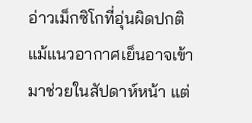อ่าวเม็กซิโกที่อุ่นผิดปกติ แม้แนวอากาศเย็นอาจเข้ามาช่วยในสัปดาห์หน้า แต่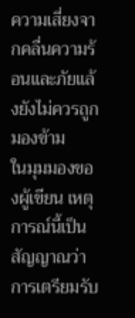ความเสี่ยงจากคลื่นความร้อนและภัยแล้งยังไม่ควรถูกมองข้าม
ในมุมมองของผู้เขียน เหตุการณ์นี้เป็นสัญญาณว่าการเตรียมรับ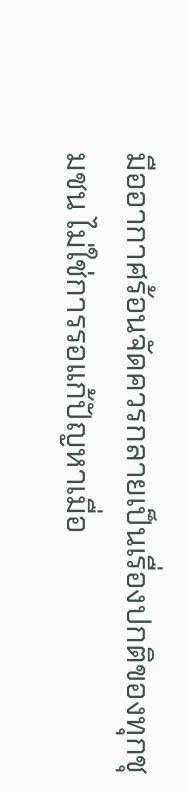มืออากาศร้อนจัดควรกลายเป็นเรื่องปกติของทุกชุมชน ไม่ใช่การรอแก้ปัญหาเมื่อ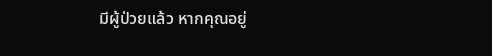มีผู้ป่วยแล้ว หากคุณอยู่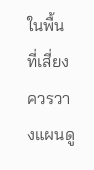ในพื้นที่เสี่ยง ควรวางแผนดู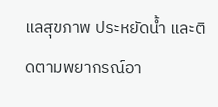แลสุขภาพ ประหยัดน้ำ และติดตามพยากรณ์อา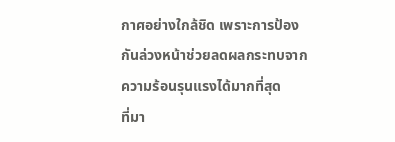กาศอย่างใกล้ชิด เพราะการป้องกันล่วงหน้าช่วยลดผลกระทบจากความร้อนรุนแรงได้มากที่สุด
ที่มา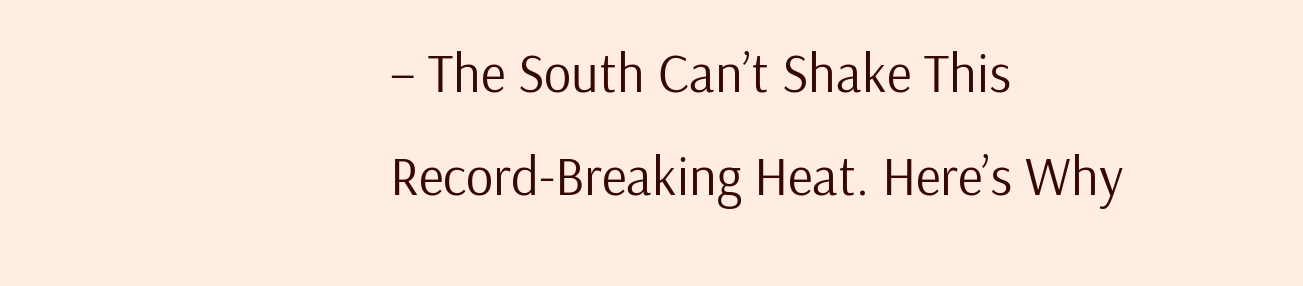– The South Can’t Shake This Record-Breaking Heat. Here’s Why